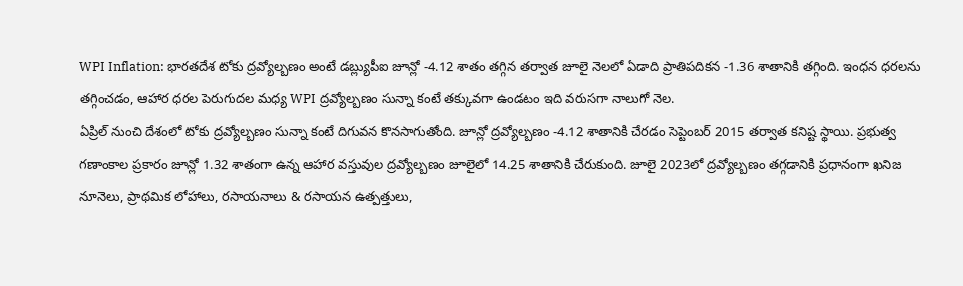WPI Inflation: భారతదేశ టోకు ద్రవ్యోల్బణం అంటే డబ్ల్యుపీఐ జూన్లో -4.12 శాతం తగ్గిన తర్వాత జూలై నెలలో ఏడాది ప్రాతిపదికన -1.36 శాతానికి తగ్గింది. ఇంధన ధరలను తగ్గించడం, ఆహార ధరల పెరుగుదల మధ్య WPI ద్రవ్యోల్బణం సున్నా కంటే తక్కువగా ఉండటం ఇది వరుసగా నాలుగో నెల.
ఏప్రిల్ నుంచి దేశంలో టోకు ద్రవ్యోల్బణం సున్నా కంటే దిగువన కొనసాగుతోంది. జూన్లో ద్రవ్యోల్బణం -4.12 శాతానికి చేరడం సెప్టెంబర్ 2015 తర్వాత కనిష్ట స్థాయి. ప్రభుత్వ గణాంకాల ప్రకారం జూన్లో 1.32 శాతంగా ఉన్న ఆహార వస్తువుల ద్రవ్యోల్బణం జూలైలో 14.25 శాతానికి చేరుకుంది. జూలై 2023లో ద్రవ్యోల్బణం తగ్గడానికి ప్రధానంగా ఖనిజ నూనెలు, ప్రాథమిక లోహాలు, రసాయనాలు & రసాయన ఉత్పత్తులు,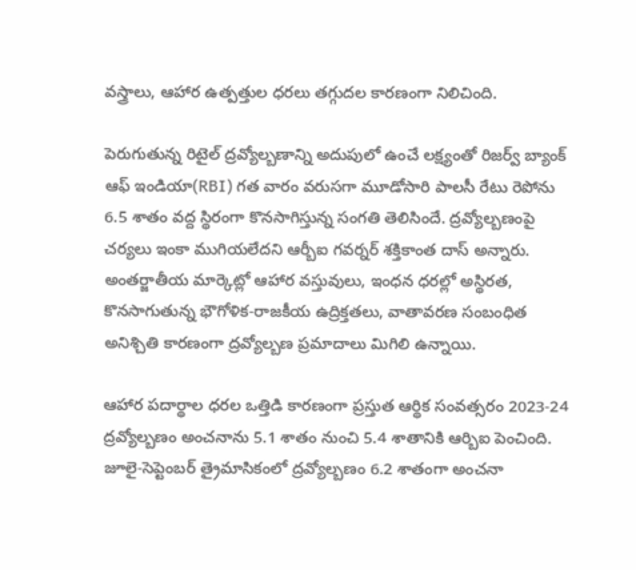వస్త్రాలు, ఆహార ఉత్పత్తుల ధరలు తగ్గుదల కారణంగా నిలిచింది.

పెరుగుతున్న రిటైల్ ద్రవ్యోల్బణాన్ని అదుపులో ఉంచే లక్ష్యంతో రిజర్వ్ బ్యాంక్ ఆఫ్ ఇండియా(RBI) గత వారం వరుసగా మూడోసారి పాలసీ రేటు రెపోను 6.5 శాతం వద్ద స్థిరంగా కొనసాగిస్తున్న సంగతి తెలిసిందే. ద్రవ్యోల్బణంపై చర్యలు ఇంకా ముగియలేదని ఆర్బీఐ గవర్నర్ శక్తికాంత దాస్ అన్నారు. అంతర్జాతీయ మార్కెట్లో ఆహార వస్తువులు, ఇంధన ధరల్లో అస్థిరత, కొనసాగుతున్న భౌగోళిక-రాజకీయ ఉద్రిక్తతలు, వాతావరణ సంబంధిత అనిశ్చితి కారణంగా ద్రవ్యోల్బణ ప్రమాదాలు మిగిలి ఉన్నాయి.

ఆహార పదార్థాల ధరల ఒత్తిడి కారణంగా ప్రస్తుత ఆర్థిక సంవత్సరం 2023-24 ద్రవ్యోల్బణం అంచనాను 5.1 శాతం నుంచి 5.4 శాతానికి ఆర్బిఐ పెంచింది. జూలై-సెప్టెంబర్ త్రైమాసికంలో ద్రవ్యోల్బణం 6.2 శాతంగా అంచనా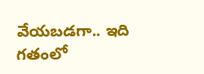వేయబడగా.. ఇది గతంలో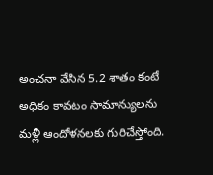అంచనా వేసిన 5.2 శాతం కంటే అధికం కావటం సామాన్యులను మళ్లీ ఆందోళనలకు గురిచేస్తోంది.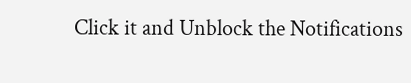Click it and Unblock the Notifications